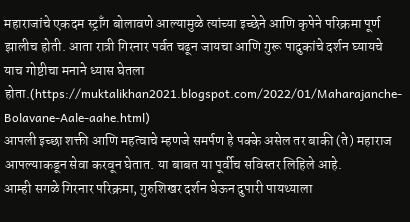महाराजांचे एकदम स्ट्राँग बोलावणे आल्यामुळे त्यांच्या इच्छेने आणि कृपेने परिक्रमा पूर्ण झालीच होती. आता रात्री गिरनार पर्वत चढून जायचा आणि गुरू पादुकांचे दर्शन घ्यायचे याच गोष्टीचा मनाने ध्यास घेतला होता.(https://muktalikhan2021.blogspot.com/2022/01/Maharajanche-Bolavane-Aale-aahe.html)
आपली इच्छा शक्ती आणि महत्वाचे म्हणजे समर्पण हे पक्के असेल तर बाकी (ते) महाराज आपल्याकडून सेवा करवून घेतात. या बाबत या पूर्वीच सविस्तर लिहिले आहे.
आम्ही सगळे गिरनार परिक्रमा, गुरुशिखर दर्शन घेऊन दुपारी पायथ्याला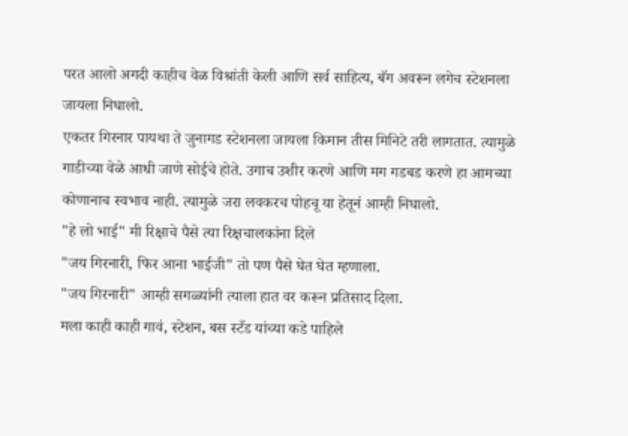परत आलो अगदी काहीच वेळ विश्रांती केली आणि सर्व साहित्य, बॅग अवरून लगेच स्टेशनला जायला निघालो.
एकतर गिरनार पायथा ते जुनागड स्टेशनला जायला किमान तीस मिनिटे तरी लागतात. त्यामुळे गाडीच्या वेळे आधी जाणे सोईचे होते. उगाच उशीर करणे आणि मग गडबड करणे हा आमच्या कोणानाच स्वभाव नाही. त्यामुळे जरा लवकरच पोहचू या हेतूनं आम्ही निघालो.
"हे लो भाई" मी रिक्षाचे पैसे त्या रिक्षचालकांना दिले
"जय गिरनारी, फिर आना भाईजी" तो पण पैसे घेत घेत म्हणाला.
"जय गिरनारी" आम्ही सगळ्यांनी त्याला हात वर करून प्रतिसाद दिला.
मला काही काही गावं, स्टेशन, बस स्टँड यांच्या कडे पाहिले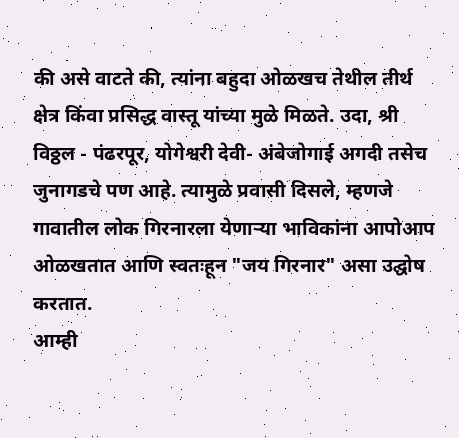की असे वाटते की, त्यांना बहुदा ओळखच तेथील तीर्थ क्षेत्र किंवा प्रसिद्ध वास्तू यांच्या मुळे मिळते. उदा, श्री विठ्ठल - पंढरपूर, योगेश्वरी देवी- अंबेजोगाई अगदी तसेच जुनागडचे पण आहे. त्यामुळे प्रवासी दिसले, म्हणजे गावातील लोक गिरनारला येणाऱ्या भाविकांना आपोआप ओळखतात आणि स्वतःहून "जय गिरनार" असा उद्घोष करतात.
आम्ही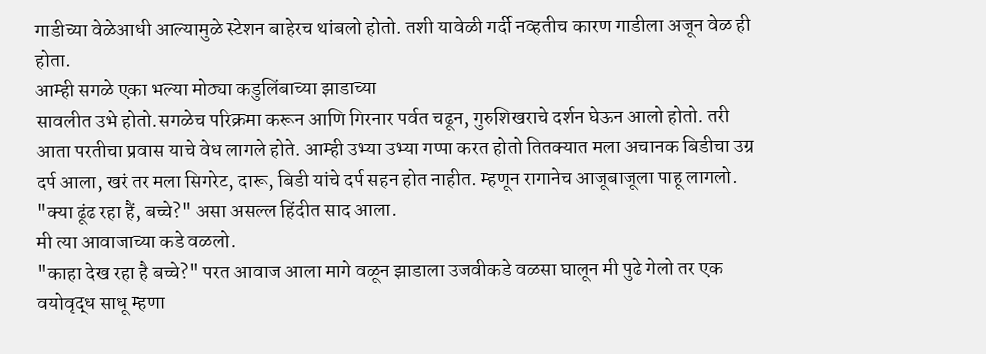गाडीच्या वेळेआधी आल्यामुळे स्टेशन बाहेरच थांबलो होतो. तशी यावेळी गर्दी नव्हतीच कारण गाडीला अजून वेळ ही होता.
आम्ही सगळे एका भल्या मोठ्या कडुलिंबाच्या झाडाच्या
सावलीत उभे होतो.सगळेच परिक्रमा करून आणि गिरनार पर्वत चढून, गुरुशिखराचे दर्शन घेऊन आलो होतो. तरी आता परतीचा प्रवास याचे वेध लागले होते. आम्ही उभ्या उभ्या गप्पा करत होतो तितक्यात मला अचानक बिडीचा उग्र दर्प आला, खरं तर मला सिगरेट, दारू, बिडी यांचे दर्प सहन होत नाहीत. म्हणून रागानेच आजूबाजूला पाहू लागलो.
"क्या ढूंढ रहा हैं, बच्चे?" असा असल्ल हिंदीत साद आला.
मी त्या आवाजाच्या कडे वळलो.
"काहा देख रहा है बच्चे?" परत आवाज आला मागे वळून झाडाला उजवीकडे वळसा घालून मी पुढे गेलो तर एक वयोवृद्ध साधू म्हणा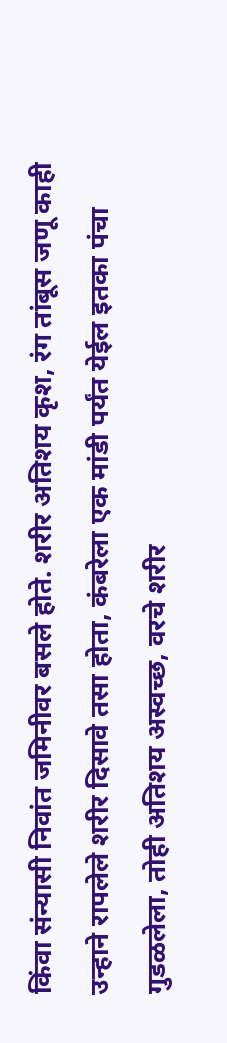किंवा संन्यासी निवांत जमिनीवर बसले होते. शरीर अतिशय कृश, रंग तांबूस जणू काही उन्हाने रापलेले शरीर दिसावे तसा होता, कंबरेला एक मांडी पर्यंत येईल इतका पंचा गुडळलेला, तोही अतिशय अस्वच्छ, वरचे शरीर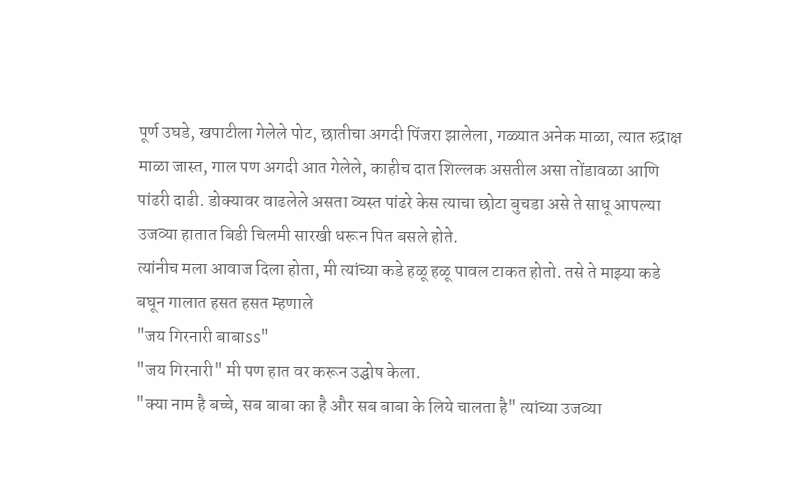पूर्ण उघडे, खपाटीला गेलेले पोट, छातीचा अगदी पिंजरा झालेला, गळ्यात अनेक माळा, त्यात रुद्राक्ष माळा जास्त, गाल पण अगदी आत गेलेले, काहीच दात शिल्लक असतील असा तोंडावळा आणि पांढरी दाढी. डोक्यावर वाढलेले असता व्यस्त पांढरे केस त्याचा छोटा बुचडा असे ते साधू आपल्या उजव्या हातात बिडी चिलमी सारखी धरून पित बसले होते.
त्यांनीच मला आवाज दिला होता, मी त्यांच्या कडे हळू हळू पावल टाकत होतो. तसे ते माझ्या कडे बघून गालात हसत हसत म्हणाले
"जय गिरनारी बाबाss"
"जय गिरनारी" मी पण हात वर करून उद्घोष केला.
"क्या नाम है बच्चे, सब बाबा का है और सब बाबा के लिये चालता है" त्यांच्या उजव्या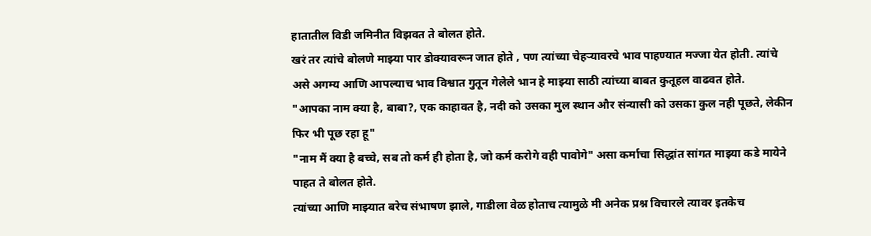हातातील विडी जमिनीत विझवत ते बोलत होते.
खरं तर त्यांचे बोलणे माझ्या पार डोक्यावरून जात होते , पण त्यांच्या चेहऱ्यावरचे भाव पाहण्यात मज्जा येत होती. त्यांचे असे अगम्य आणि आपल्याच भाव विश्वात गुतून गेलेले भान हे माझ्या साठी त्यांच्या बाबत कुतूहल वाढवत होते.
"आपका नाम क्या है, बाबा?, एक काहावत है, नदी को उसका मुल स्थान और संन्यासी को उसका कुल नही पूछते, लेकीन फिर भी पूछ रहा हू"
"नाम मैं क्या है बच्चे, सब तो कर्म ही होता है, जो कर्म करोगे वही पावोगे" असा कर्माचा सिद्धांत सांगत माझ्या कडे मायेने पाहत ते बोलत होते.
त्यांच्या आणि माझ्यात बरेच संभाषण झाले, गाडीला वेळ होताच त्यामुळे मी अनेक प्रश्न विचारले त्यावर इतकेच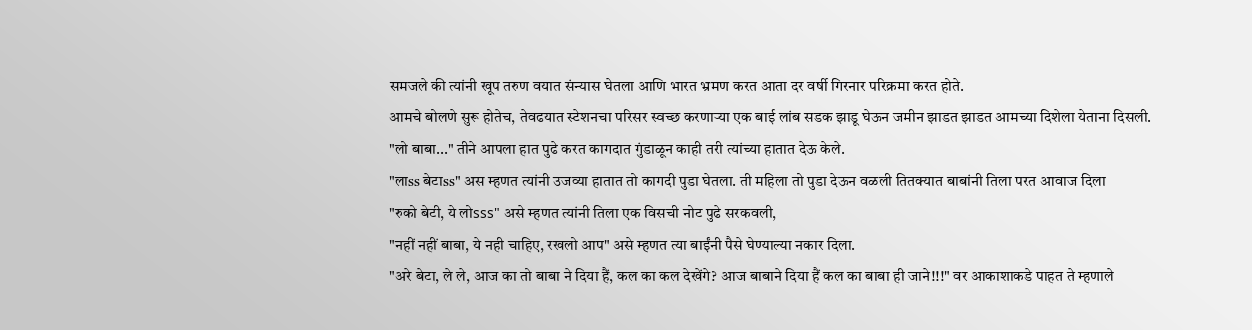समजले की त्यांनी खूप तरुण वयात संन्यास घेतला आणि भारत भ्रमण करत आता दर वर्षी गिरनार परिक्रमा करत होते.
आमचे बोलणे सुरू होतेच, तेवढयात स्टेशनचा परिसर स्वच्छ करणाऱ्या एक बाई लांब सडक झाडू घेऊन जमीन झाडत झाडत आमच्या दिशेला येताना दिसली.
"लो बाबा..." तीने आपला हात पुढे करत कागदात गुंडाळून काही तरी त्यांच्या हातात देऊ केले.
"लाss बेटाss" अस म्हणत त्यांनी उजव्या हातात तो कागदी पुडा घेतला. ती महिला तो पुडा देऊन वळली तितक्यात बाबांनी तिला परत आवाज दिला
"रुको बेटी, ये लोsss" असे म्हणत त्यांनी तिला एक विसची नोट पुढे सरकवली,
"नहीं नहीं बाबा, ये नही चाहिए, रखलो आप" असे म्हणत त्या बाईंनी पैसे घेण्याल्या नकार दिला.
"अरे बेटा, ले ले, आज का तो बाबा ने दिया हैं, कल का कल देखेंगे? आज बाबाने दिया हैं कल का बाबा ही जाने!!!" वर आकाशाकडे पाहत ते म्हणाले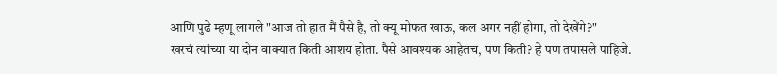आणि पुढे म्हणू लागले "आज तो हात मैं पैसे है, तो क्यू मोफत खाऊ, कल अगर नहीं होगा, तो देखेंगे?"
खरचं त्यांच्या या दोन वाक्यात किती आशय होता. पैसे आवश्यक आहेतच, पण किती? हे पण तपासले पाहिजे.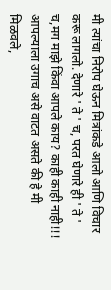मी त्यांचा निरोप घेऊन मित्रांकडे आलो आणि विचार करू लागलो. देणारे ' ते ' च, परत घेणारे ही ' ते ' च,मग माझे किंवा आपले काय? काही काही नाही!!! आपल्याला उगाच असे वाटत असते की हे मी मिळवले,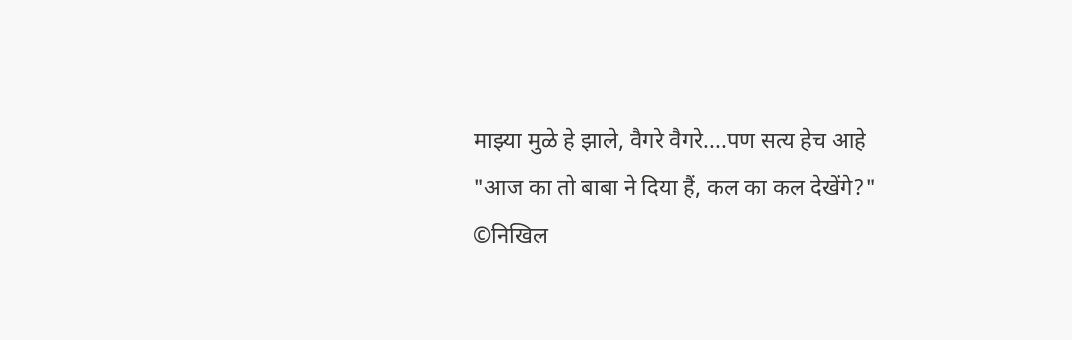माझ्या मुळे हे झाले, वैगरे वैगरे....पण सत्य हेच आहे
"आज का तो बाबा ने दिया हैं, कल का कल देखेंगे?"
©निखिल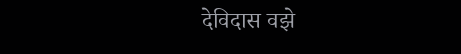देविदास वझे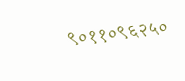९०११०९६२५०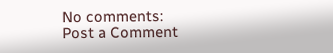No comments:
Post a Comment